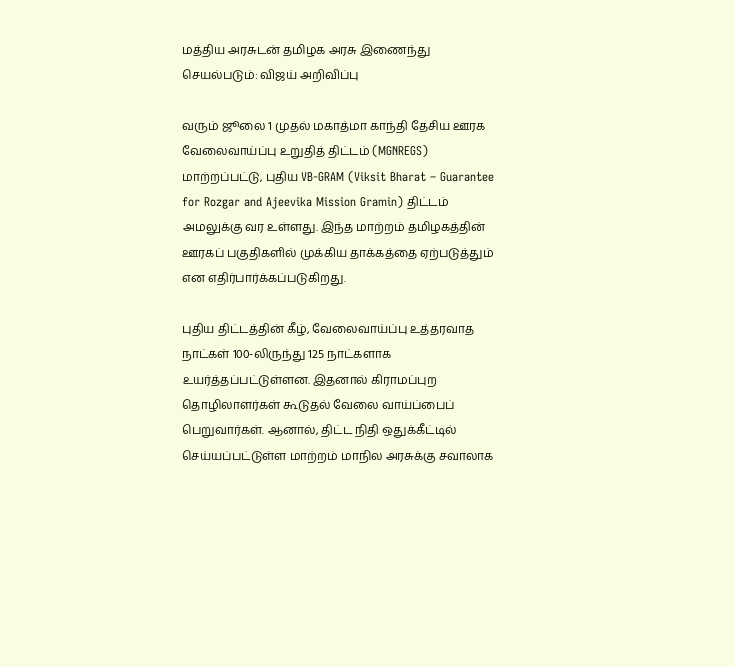மத்திய அரசுடன் தமிழக அரசு இணைந்து செயல்படும்: விஜய் அறிவிப்பு

வரும் ஜூலை 1 முதல் மகாத்மா காந்தி தேசிய ஊரக வேலைவாய்ப்பு உறுதித் திட்டம் (MGNREGS) மாற்றப்பட்டு, புதிய VB-GRAM (Viksit Bharat – Guarantee for Rozgar and Ajeevika Mission Gramin) திட்டம் அமலுக்கு வர உள்ளது. இந்த மாற்றம் தமிழகத்தின் ஊரகப் பகுதிகளில் முக்கிய தாக்கத்தை ஏற்படுத்தும் என எதிர்பார்க்கப்படுகிறது.

புதிய திட்டத்தின் கீழ், வேலைவாய்ப்பு உத்தரவாத நாட்கள் 100-லிருந்து 125 நாட்களாக உயர்த்தப்பட்டுள்ளன. இதனால் கிராமப்புற தொழிலாளர்கள் கூடுதல் வேலை வாய்ப்பைப் பெறுவார்கள். ஆனால், திட்ட நிதி ஒதுக்கீட்டில் செய்யப்பட்டுள்ள மாற்றம் மாநில அரசுக்கு சவாலாக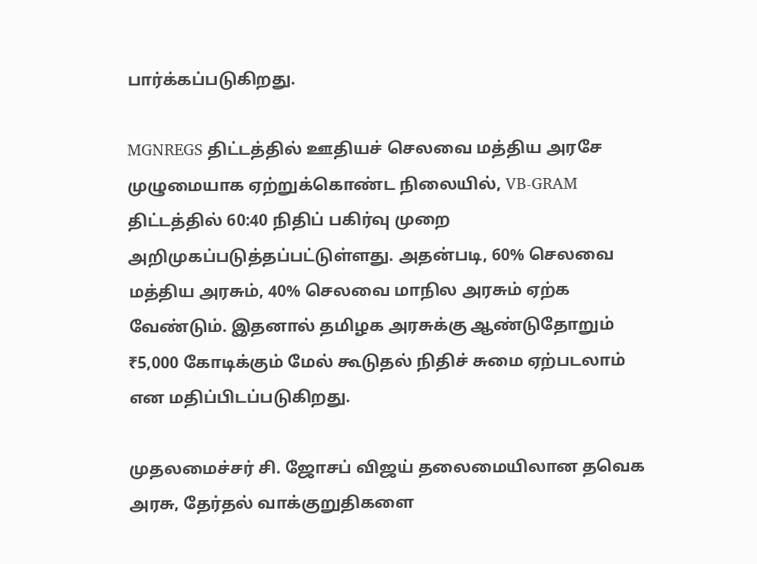பார்க்கப்படுகிறது.

MGNREGS திட்டத்தில் ஊதியச் செலவை மத்திய அரசே முழுமையாக ஏற்றுக்கொண்ட நிலையில், VB-GRAM திட்டத்தில் 60:40 நிதிப் பகிர்வு முறை அறிமுகப்படுத்தப்பட்டுள்ளது. அதன்படி, 60% செலவை மத்திய அரசும், 40% செலவை மாநில அரசும் ஏற்க வேண்டும். இதனால் தமிழக அரசுக்கு ஆண்டுதோறும் ₹5,000 கோடிக்கும் மேல் கூடுதல் நிதிச் சுமை ஏற்படலாம் என மதிப்பிடப்படுகிறது.

முதலமைச்சர் சி. ஜோசப் விஜய் தலைமையிலான தவெக அரசு, தேர்தல் வாக்குறுதிகளை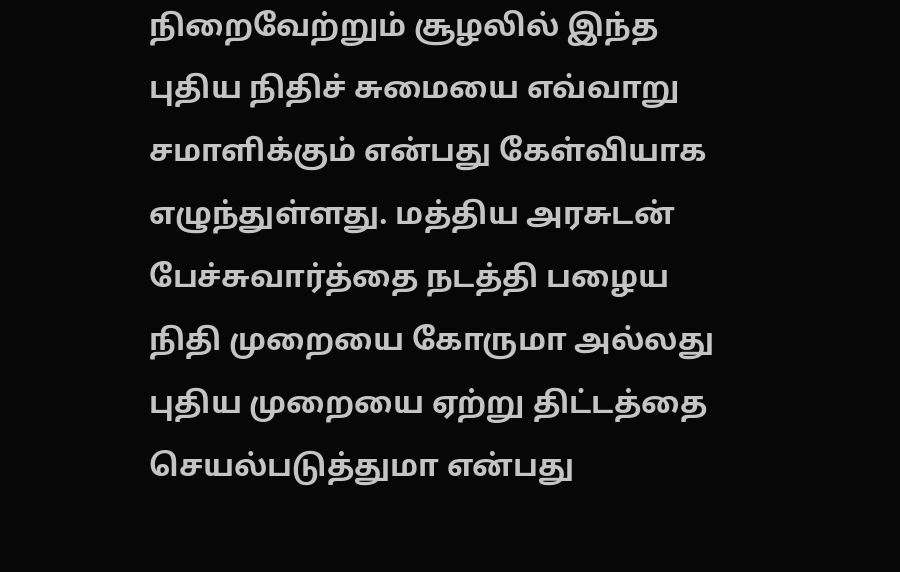நிறைவேற்றும் சூழலில் இந்த புதிய நிதிச் சுமையை எவ்வாறு சமாளிக்கும் என்பது கேள்வியாக எழுந்துள்ளது. மத்திய அரசுடன் பேச்சுவார்த்தை நடத்தி பழைய நிதி முறையை கோருமா அல்லது புதிய முறையை ஏற்று திட்டத்தை செயல்படுத்துமா என்பது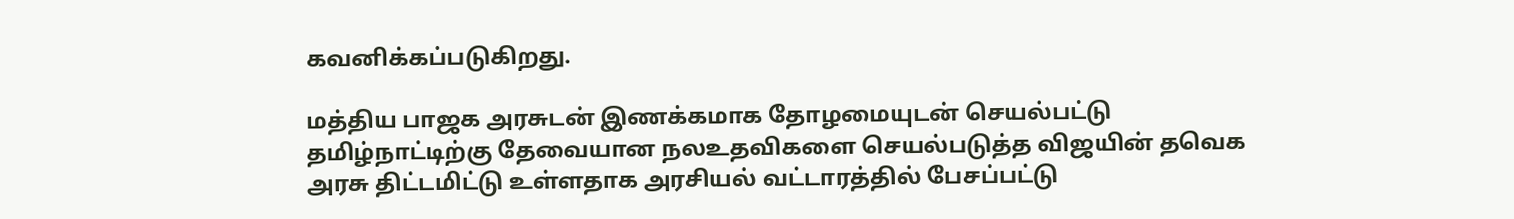கவனிக்கப்படுகிறது.

மத்திய பாஜக அரசுடன் இணக்கமாக தோழமையுடன் செயல்பட்டு தமிழ்நாட்டிற்கு தேவையான நலஉதவிகளை செயல்படுத்த விஜயின் தவெக அரசு திட்டமிட்டு உள்ளதாக அரசியல் வட்டாரத்தில் பேசப்பட்டு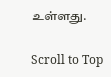உள்ளது.

Scroll to Top